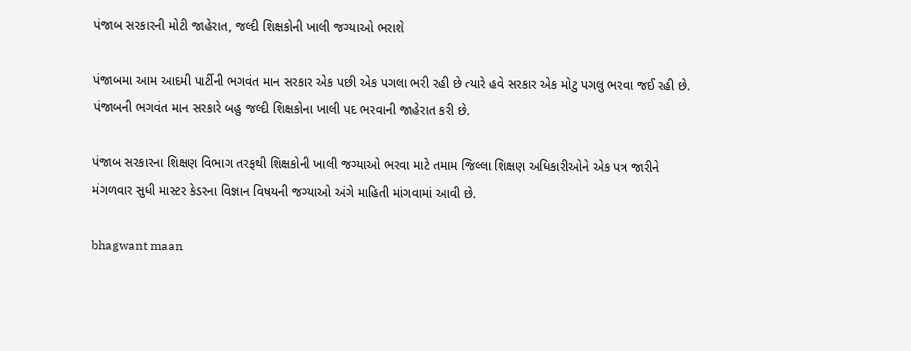પંજાબ સરકારની મોટી જાહેરાત, જલ્દી શિક્ષકોની ખાલી જગ્યાઓ ભરાશે

પંજાબમા આમ આદમી પાર્ટીની ભગવંત માન સરકાર એક પછી એક પગલા ભરી રહી છે ત્યારે હવે સરકાર એક મોટુ પગલુ ભરવા જઈ રહી છે. પંજાબની ભગવંત માન સરકારે બહુ જલ્દી શિક્ષકોના ખાલી પદ ભરવાની જાહેરાત કરી છે.

પંજાબ સરકારના શિક્ષણ વિભાગ તરફથી શિક્ષકોની ખાલી જગ્યાઓ ભરવા માટે તમામ જિલ્લા શિક્ષણ અધિકારીઓને એક પત્ર જારીને મંગળવાર સુધી માસ્ટર કેડરના વિજ્ઞાન વિષયની જગ્યાઓ અંગે માહિતી માંગવામાં આવી છે.

bhagwant maan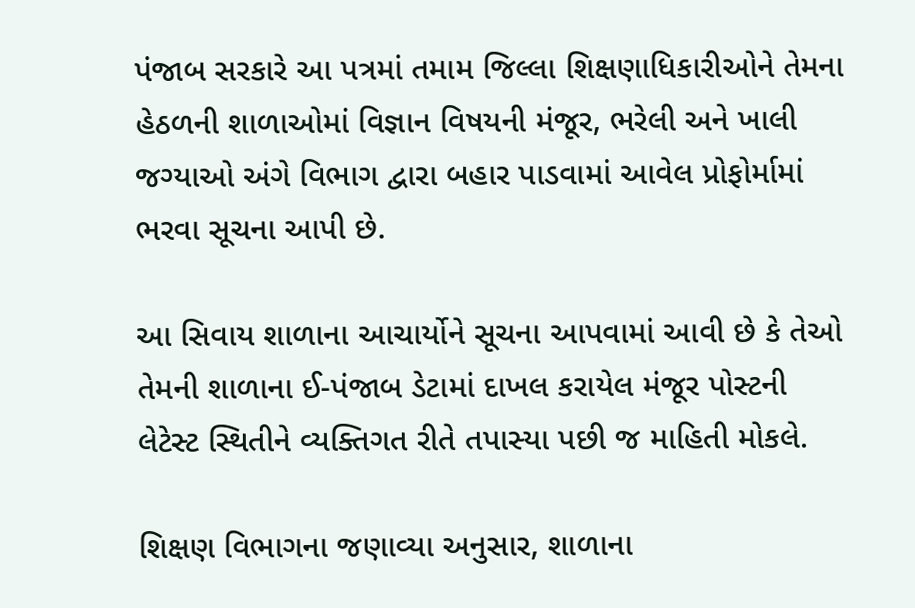પંજાબ સરકારે આ પત્રમાં તમામ જિલ્લા શિક્ષણાધિકારીઓને તેમના હેઠળની શાળાઓમાં વિજ્ઞાન વિષયની મંજૂર, ભરેલી અને ખાલી જગ્યાઓ અંગે વિભાગ દ્વારા બહાર પાડવામાં આવેલ પ્રોફોર્મામાં ભરવા સૂચના આપી છે.

આ સિવાય શાળાના આચાર્યોને સૂચના આપવામાં આવી છે કે તેઓ તેમની શાળાના ઈ-પંજાબ ડેટામાં દાખલ કરાયેલ મંજૂર પોસ્ટની લેટેસ્ટ સ્થિતીને વ્યક્તિગત રીતે તપાસ્યા પછી જ માહિતી મોકલે.

શિક્ષણ વિભાગના જણાવ્યા અનુસાર, શાળાના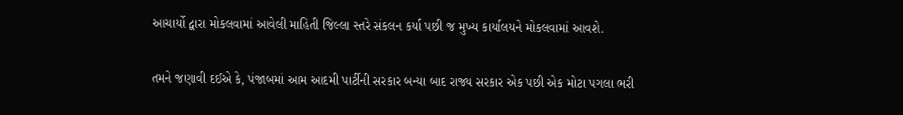આચાર્યો દ્વારા મોકલવામાં આવેલી માહિતી જિલ્લા સ્તરે સંકલન કર્યા પછી જ મુખ્ય કાર્યાલયને મોકલવામાં આવશે.

તમને જણાવી દઈએ કે, પંજાબમાં આમ આદમી પાર્ટીની સરકાર બન્યા બાદ રાજ્ય સરકાર એક પછી એક મોટા પગલા ભરી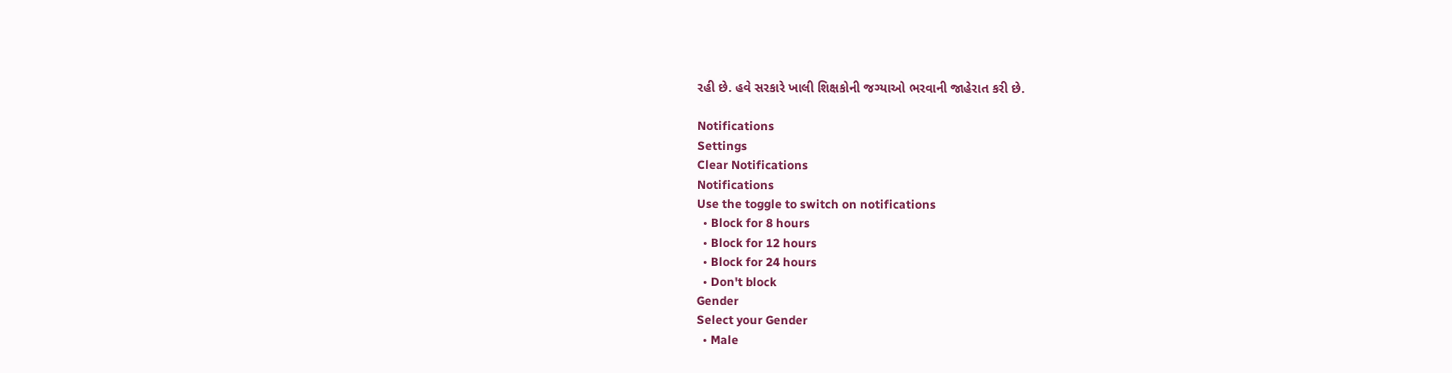રહી છે. હવે સરકારે ખાલી શિક્ષકોની જગ્યાઓ ભરવાની જાહેરાત કરી છે.

Notifications
Settings
Clear Notifications
Notifications
Use the toggle to switch on notifications
  • Block for 8 hours
  • Block for 12 hours
  • Block for 24 hours
  • Don't block
Gender
Select your Gender
  • Male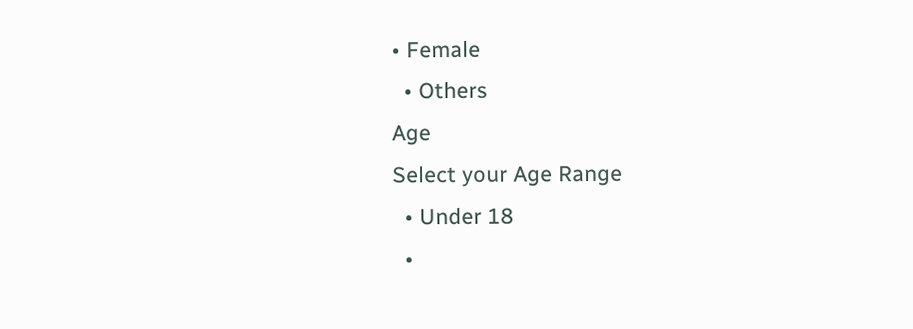• Female
  • Others
Age
Select your Age Range
  • Under 18
  •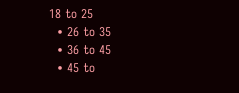18 to 25
  • 26 to 35
  • 36 to 45
  • 45 to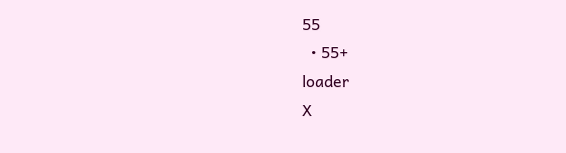55
  • 55+
loader
X